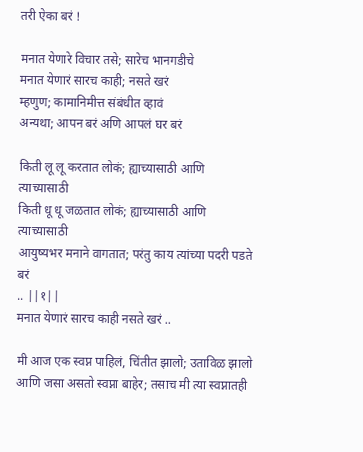तरी ऐका बरं !

मनात येणारे विचार तसे; सारेच भानगडीचे
मनात येणारं सारच काही; नसते खरं
म्हणुण; कामानिमीत्त संबंधीत व्हावं
अन्यथा; आपन बरं अणि आपलं घर बरं

किती लू लू करतात लोकं; ह्याच्यासाठी आणि त्याच्यासाठी
किती धू धू जळतात लोकं; ह्याच्यासाठी आणि त्याच्यासाठी
आयुष्यभर मनाने वागतात; परंतु काय त्यांच्या पदरी पडते बरं
.. ||१||
मनात येणारं सारच काही नसते खरं ..

मी आज एक स्वप्न पाहिलं, चिंतीत झालो; उताविळ झालो
आणि जसा असतो स्वप्ना बाहेर; तसाच मी त्या स्वप्नातही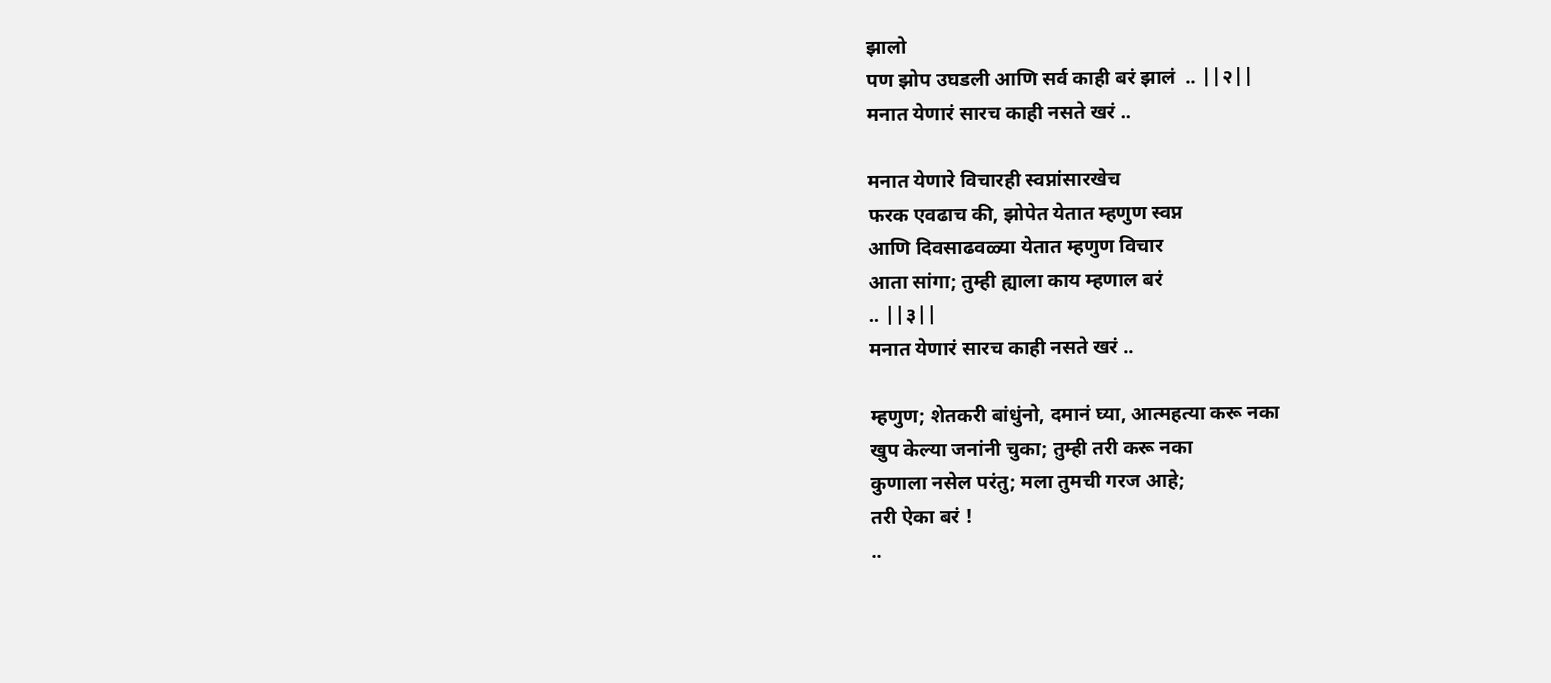झालो
पण झोप उघडली आणि सर्व काही बरं झालं  .. ||२||
मनात येणारं सारच काही नसते खरं ..

मनात येणारे विचारही स्वप्नांसारखेच
फरक एवढाच की, झोपेत येतात म्हणुण स्वप्न
आणि दिवसाढवळ्या येतात म्हणुण विचार
आता सांगा; तुम्ही ह्याला काय म्हणाल बरं
.. ||३||
मनात येणारं सारच काही नसते खरं ..

म्हणुण; शेतकरी बांधुंनो, दमानं घ्या, आत्महत्या करू नका
खुप केल्या जनांनी चुका; तुम्ही तरी करू नका
कुणाला नसेल परंतु; मला तुमची गरज आहे;
तरी ऐका बरं !
..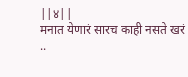||४||
मनात येणारं सारच काही नसते खरं ..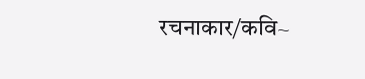रचनाकार/कवि~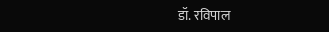डॉ. रविपाल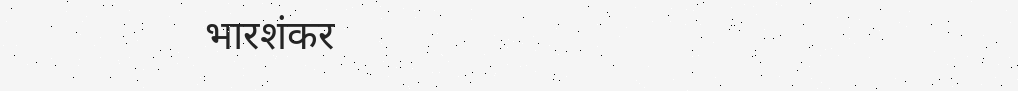भारशंकर